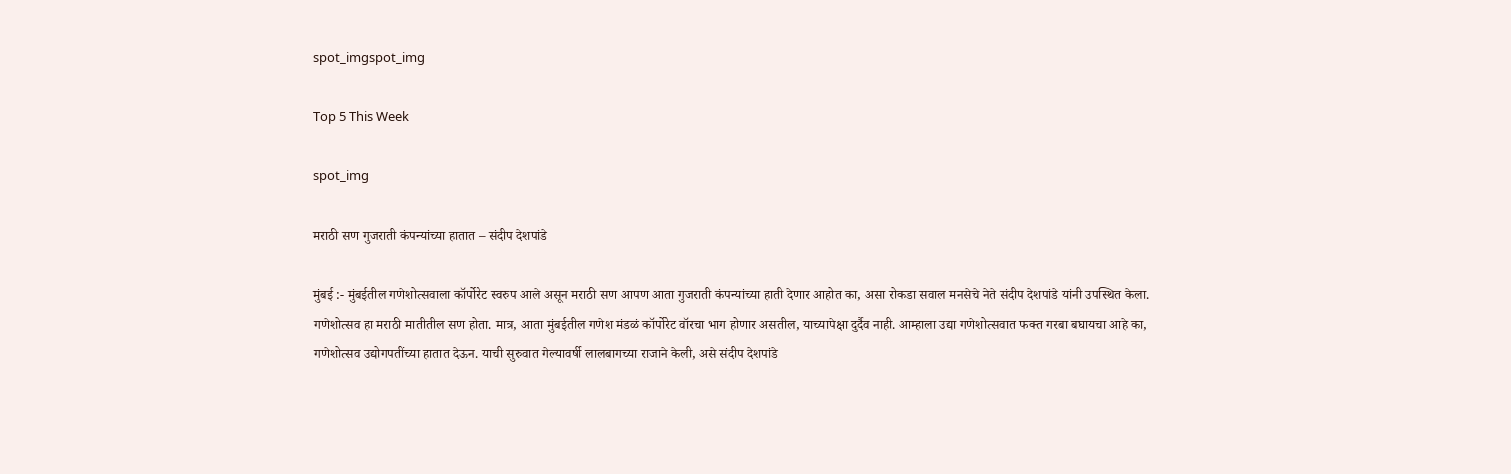spot_imgspot_img

Top 5 This Week

spot_img

मराठी सण गुजराती कंपन्यांच्या हातात – संदीप देशपांडे

मुंबई :- मुंबईतील गणेशोत्सवाला कॉर्पोरेट स्वरुप आले असून मराठी सण आपण आता गुजराती कंपन्यांच्या हाती देणार आहोत का, असा रोकडा सवाल मनसेचे नेते संदीप देशपांडे यांनी उपस्थित केला. गणेशोत्सव हा मराठी मातीतील सण होता. मात्र, आता मुंबईतील गणेश मंडळं कॉर्पोरेट वॉरचा भाग होणार असतील, याच्यापेक्षा दुर्दैव नाही. आम्हाला उद्या गणेशोत्सवात फक्त गरबा बघायचा आहे का, गणेशोत्सव उद्योगपतींच्या हातात देऊन. याची सुरुवात गेल्यावर्षी लालबागच्या राजाने केली, असे संदीप देशपांडे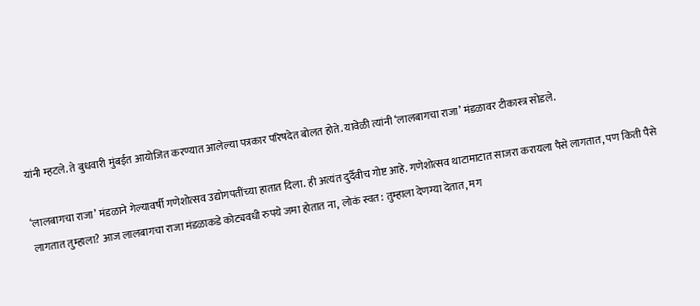यांनी म्हटले. ते बुधवारी मुंबईत आयोजित करण्यात आलेल्या पत्रकार परिषदेत बोलत होते. यावेळी त्यांनी ‘लालबागचा राजा’ मंडळावर टीकास्त्र सोडले.

‘लालबागचा राजा’ मंडळाने गेल्यावर्षी गणेशोत्सव उद्योगपतींच्या हातात दिला. ही अत्यंत दुर्दैवीच गोष्ट आहे. गणेशोत्सव थाटामाटात साजरा करायला पैसे लागतात, पण किती पैसे लागतात तुम्हाला? आज लालबागचा राजा मंडळाकडे कोट्यवधी रुपये जमा होतात ना, लोकं स्वत: तुम्हाला देणग्या देतात, मग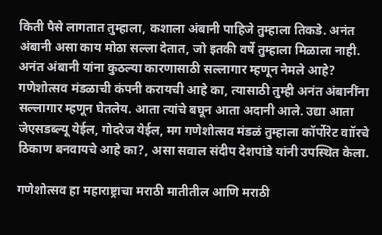किती पैसे लागतात तुम्हाला, कशाला अंबानी पाहिजे तुम्हाला तिकडे. अनंत अंबानी असा काय मोठा सल्ला देतात, जो इतकी वर्षे तुम्हाला मिळाला नाही. अनंत अंबानी यांना कुठल्या कारणासाठी सल्लागार म्हणून नेमले आहे? गणेशोत्सव मंडळाची कंपनी करायची आहे का, त्यासाठी तुम्ही अनंत अंबानींना सल्लागार म्हणून घेतलेय. आता त्यांचे बघून आता अदानी आले. उद्या आता जेएसडब्ल्यू येईल, गोदरेज येईल, मग गणेशोत्सव मंडळं तुम्हाला कॉर्पोरेट वाॉरचे ठिकाण बनवायचे आहे का?, असा सवाल संदीप देशपांडे यांनी उपस्थित केला.

गणेशोत्सव हा महाराष्ट्राचा मराठी मातीतील आणि मराठी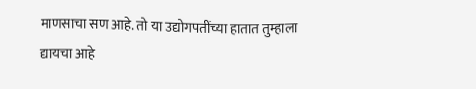माणसाचा सण आहे. तो या उद्योगपतींच्या हातात तुम्हाला द्यायचा आहे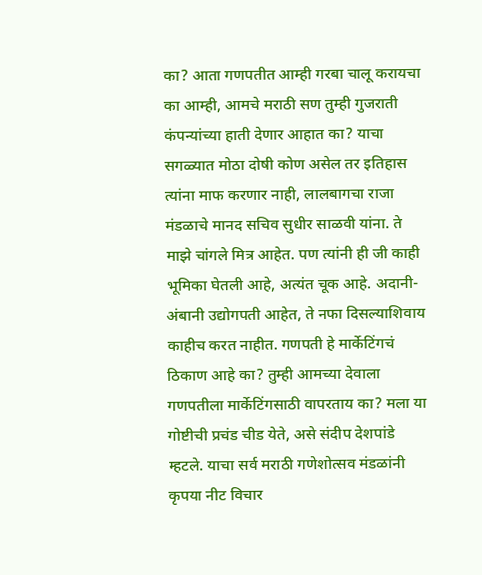का? आता गणपतीत आम्ही गरबा चालू करायचा का आम्ही, आमचे मराठी सण तुम्ही गुजराती कंपन्यांच्या हाती देणार आहात का? याचा सगळ्यात मोठा दोषी कोण असेल तर इतिहास त्यांना माफ करणार नाही, लालबागचा राजा मंडळाचे मानद सचिव सुधीर साळवी यांना. ते माझे चांगले मित्र आहेत. पण त्यांनी ही जी काही भूमिका घेतली आहे, अत्यंत चूक आहे. अदानी-अंबानी उद्योगपती आहेत, ते नफा दिसल्याशिवाय काहीच करत नाहीत. गणपती हे मार्केटिंगचं ठिकाण आहे का? तुम्ही आमच्या देवाला गणपतीला मार्केटिंगसाठी वापरताय का? मला या गोष्टीची प्रचंड चीड येते, असे संदीप देशपांडे म्हटले. याचा सर्व मराठी गणेशोत्सव मंडळांनी कृपया नीट विचार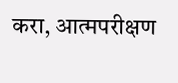करा, आत्मपरीक्षण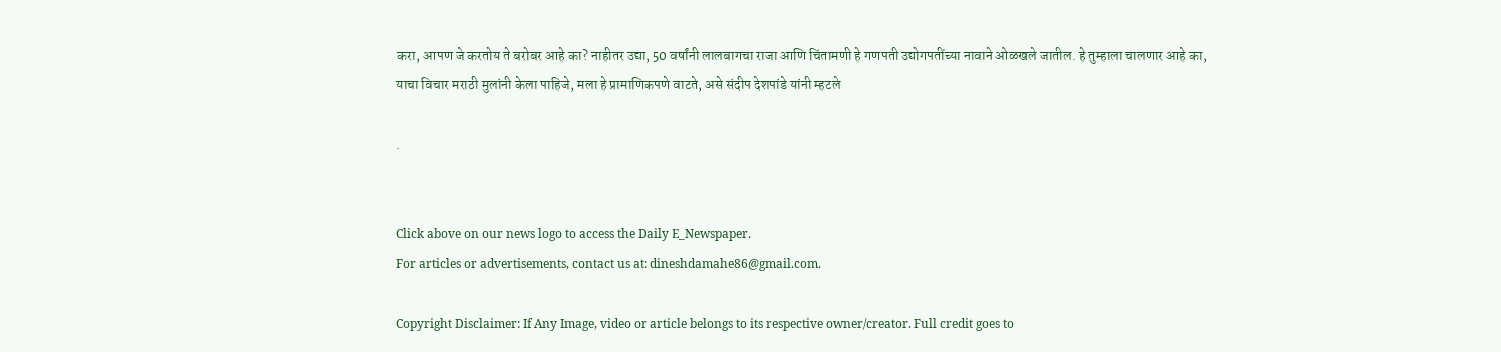करा, आपण जे करतोय ते बरोबर आहे का? नाहीतर उद्या, 50 वर्षांनी लालबागचा राजा आणि चिंतामणी हे गणपती उद्योगपतींच्या नावाने ओळखले जातील. हे तुम्हाला चालणार आहे का, याचा विचार मराठी मुलांनी केला पाहिजे, मला हे प्रामाणिकपणे वाटते, असे संदीप देशपांडे यांनी म्हटले

.


Click above on our news logo to access the Daily E_Newspaper.
For articles or advertisements, contact us at: dineshdamahe86@gmail.com.

Copyright Disclaimer: If Any Image, video or article belongs to its respective owner/creator. Full credit goes to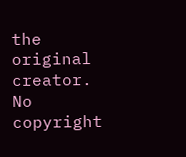the original creator. No copyright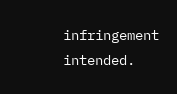infringement intended.